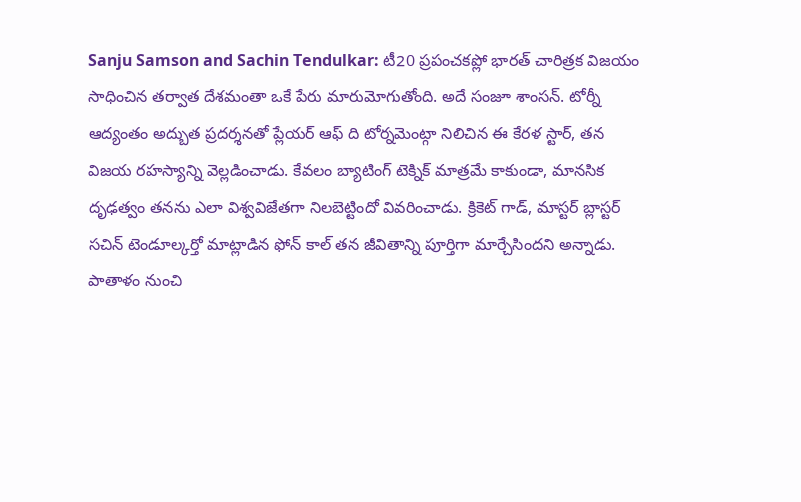Sanju Samson and Sachin Tendulkar: టీ20 ప్రపంచకప్లో భారత్ చారిత్రక విజయం సాధించిన తర్వాత దేశమంతా ఒకే పేరు మారుమోగుతోంది. అదే సంజూ శాంసన్. టోర్నీ ఆద్యంతం అద్బుత ప్రదర్శనతో ప్లేయర్ ఆఫ్ ది టోర్నమెంట్గా నిలిచిన ఈ కేరళ స్టార్, తన విజయ రహస్యాన్ని వెల్లడించాడు. కేవలం బ్యాటింగ్ టెక్నిక్ మాత్రమే కాకుండా, మానసిక దృఢత్వం తనను ఎలా విశ్వవిజేతగా నిలబెట్టిందో వివరించాడు. క్రికెట్ గాడ్, మాస్టర్ బ్లాస్టర్ సచిన్ టెండూల్కర్తో మాట్లాడిన ఫోన్ కాల్ తన జీవితాన్ని పూర్తిగా మార్చేసిందని అన్నాడు.
పాతాళం నుంచి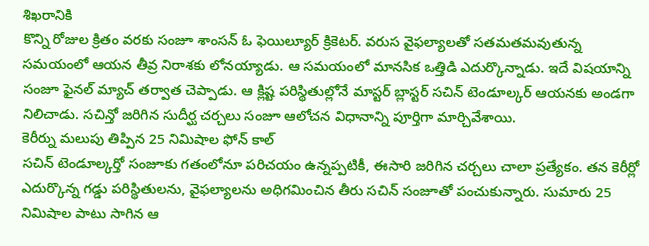శిఖరానికి
కొన్ని రోజుల క్రితం వరకు సంజూ శాంసన్ ఓ ఫెయిల్యూర్ క్రికెటర్. వరుస వైఫల్యాలతో సతమతమవుతున్న సమయంలో ఆయన తీవ్ర నిరాశకు లోనయ్యాడు. ఆ సమయంలో మానసిక ఒత్తిడి ఎదుర్కొన్నాడు. ఇదే విషయాన్ని సంజూ ఫైనల్ మ్యాచ్ తర్వాత చెప్పాడు. ఆ క్లిష్ట పరిస్థితుల్లోనే మాస్టర్ బ్లాస్టర్ సచిన్ టెండూల్కర్ ఆయనకు అండగా నిలిచాడు. సచిన్తో జరిగిన సుదీర్ఘ చర్చలు సంజూ ఆలోచన విధానాన్ని పూర్తిగా మార్చివేశాయి.
కెరీర్ను మలుపు తిప్పిన 25 నిమిషాల ఫోన్ కాల్
సచిన్ టెండూల్కర్తో సంజూకు గతంలోనూ పరిచయం ఉన్నప్పటికీ, ఈసారి జరిగిన చర్చలు చాలా ప్రత్యేకం. తన కెరీర్లో ఎదుర్కొన్న గడ్డు పరిస్థితులను, వైఫల్యాలను అధిగమించిన తీరు సచిన్ సంజూతో పంచుకున్నారు. సుమారు 25 నిమిషాల పాటు సాగిన ఆ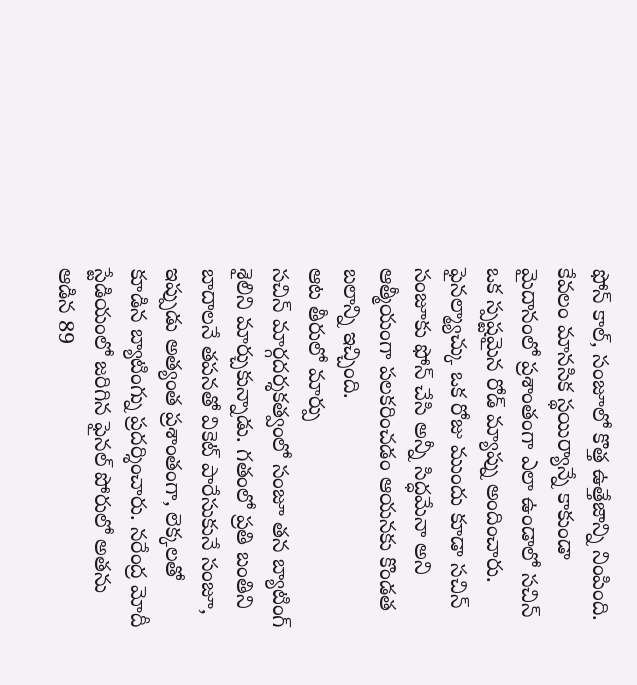ఫోన్ కాల్, సంజూలో కొత్త ఉత్తేజాన్ని నింపింది. కేవలం మానసిక స్థయిర్యాన్నే కాకుండా మైదానంలో ప్రశాంతంగా ఎలా ఉండాలో సచిన్ ఒక స్పష్టమైన రోడ్ మ్యాప్ను అందించారు. ఫైనల్మ్యాచ్కు ఒక రోజు ముందు కూడా సచిన్ సంజూకు ఫోన్ చేసి అన్నీ సిద్ధమేనా అని ఆత్మీయంగా పలకరించడం ఆయనకు కొండత బలాన్ని ఇచ్చింది.
ఆట తీరులో మార్పు
సచిన్ మార్గదర్శకత్వంలో సంజూ తన బ్యాటింగ్ శైలిని మార్చుకున్నాడు. గతంలో ప్రతి బంతిని బాదాలనే తపనతో వికెట్ పారేసుకునే సంజూ, ఇప్పుడు అత్యంత ప్రశాంతంగా, లెక్కలతో కూడిన బ్యాటింగ్ను ప్రదర్శించారు. నరేంద్ర మోదీ స్టేడియంలో జరిగిన ఫైనల్ పోరులో అతను ఆడిన 89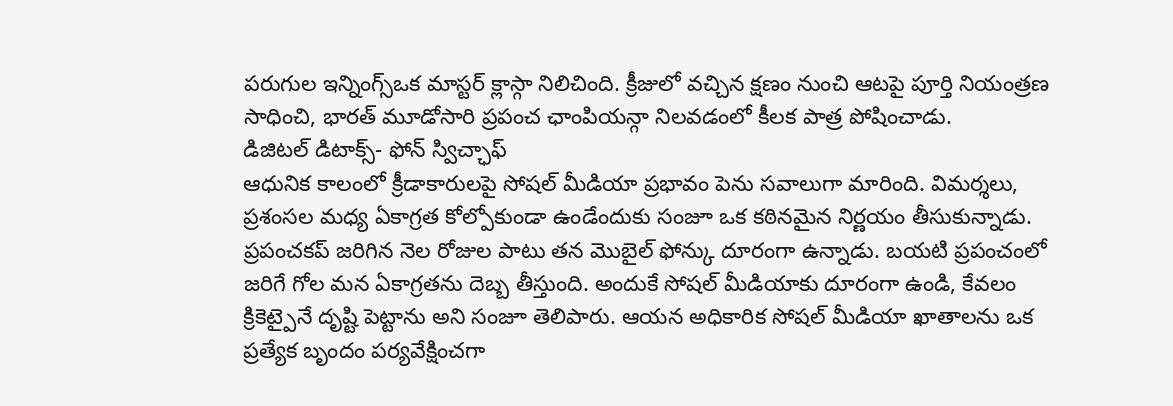పరుగుల ఇన్నింగ్స్ఒక మాస్టర్ క్లాస్గా నిలిచింది. క్రీజులో వచ్చిన క్షణం నుంచి ఆటపై పూర్తి నియంత్రణ సాధించి, భారత్ మూడోసారి ప్రపంచ ఛాంపియన్గా నిలవడంలో కీలక పాత్ర పోషించాడు.
డిజిటల్ డిటాక్స్- ఫోన్ స్విచ్ఛాఫ్
ఆధునిక కాలంలో క్రీడాకారులపై సోషల్ మీడియా ప్రభావం పెను సవాలుగా మారింది. విమర్శలు, ప్రశంసల మధ్య ఏకాగ్రత కోల్పోకుండా ఉండేందుకు సంజూ ఒక కఠినమైన నిర్ణయం తీసుకున్నాడు. ప్రపంచకప్ జరిగిన నెల రోజుల పాటు తన మొబైల్ ఫోన్కు దూరంగా ఉన్నాడు. బయటి ప్రపంచంలో జరిగే గోల మన ఏకాగ్రతను దెబ్బ తీస్తుంది. అందుకే సోషల్ మీడియాకు దూరంగా ఉండి, కేవలం క్రికెట్పైనే దృష్టి పెట్టాను అని సంజూ తెలిపారు. ఆయన అధికారిక సోషల్ మీడియా ఖాతాలను ఒక ప్రత్యేక బృందం పర్యవేక్షించగా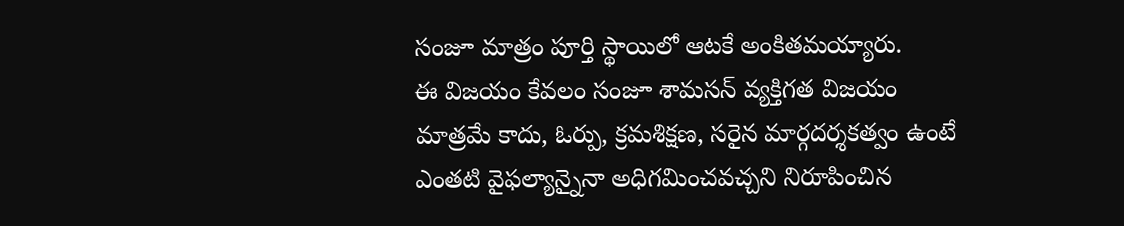సంజూ మాత్రం పూర్తి స్థాయిలో ఆటకే అంకితమయ్యారు.
ఈ విజయం కేవలం సంజూ శామసన్ వ్యక్తిగత విజయం మాత్రమే కాదు, ఓర్పు, క్రమశిక్షణ, సరైన మార్గదర్శకత్వం ఉంటే ఎంతటి వైఫల్యాన్నైనా అధిగమించవచ్చని నిరూపించిన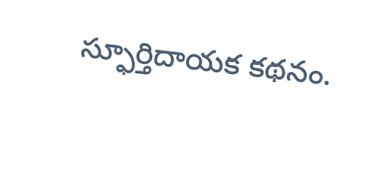స్ఫూర్తిదాయక కథనం.